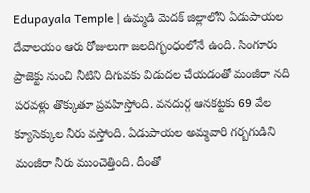Edupayala Temple | ఉమ్మడి మెదక్ జిల్లాలోని ఏడుపాయల దేవాలయం ఆరు రోజులుగా జలదిగ్భంధంలోనే ఉంది. సింగూరు ప్రాజెక్టు నుంచి నీటిని దిగువకు విడుదల చేయడంతో మంజీరా నది పరవళ్లు తొక్కుతూ ప్రవహిస్తోంది. వనదుర్గ ఆనకట్టకు 69 వేల క్యూసెక్కుల నీరు వస్తోంది. ఏడుపాయల అమ్మవారి గర్బగుడిని మంజీరా నీరు ముంచెత్తింది. దీంతో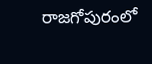రాజగోపురంలో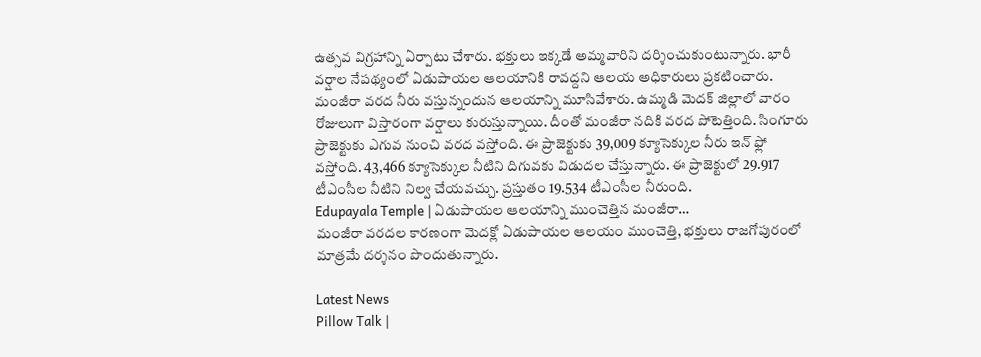ఉత్సవ విగ్రహాన్ని ఏర్పాటు చేశారు. భక్తులు ఇక్కడే అమ్మవారిని దర్శించుకుంటున్నారు. భారీ వర్షాల నేపథ్యంలో ఏడుపాయల ఆలయానికి రావద్దని ఆలయ అధికారులు ప్రకటించారు. మంజీరా వరద నీరు వస్తున్నందున ఆలయాన్ని మూసివేశారు. ఉమ్మడి మెదక్ జిల్లాలో వారం రోజులుగా విస్తారంగా వర్షాలు కురుస్తున్నాయి. దీంతో మంజీరా నదికి వరద పోటెత్తింది. సింగూరు ప్రాజెక్టుకు ఎగువ నుంచి వరద వస్తోంది. ఈ ప్రాజెక్టుకు 39,009 క్యూసెక్కుల నీరు ఇన్ ఫ్లో వస్తోంది. 43,466 క్యూసెక్కుల నీటిని దిగువకు విడుదల చేస్తున్నారు. ఈ ప్రాజెక్టులో 29.917 టీఎంసీల నీటిని నిల్వ చేయవచ్చు. ప్రస్తుతం 19.534 టీఎంసీల నీరుంది.
Edupayala Temple | ఏడుపాయల ఆలయాన్ని ముంచెత్తిన మంజీరా…
మంజీరా వరదల కారణంగా మెదక్లో ఏడుపాయల ఆలయం ముంచెత్తి, భక్తులు రాజగోపురంలో మాత్రమే దర్శనం పొందుతున్నారు.

Latest News
Pillow Talk |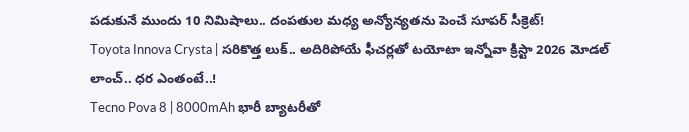పడుకునే ముందు 10 నిమిషాలు.. దంపతుల మధ్య అన్యోన్యతను పెంచే సూపర్ సీక్రెట్!
Toyota Innova Crysta | సరికొత్త లుక్.. అదిరిపోయే ఫీచర్లతో టయోటా ఇన్నోవా క్రిస్టా 2026 మోడల్ లాంచ్.. ధర ఎంతంటే..!
Tecno Pova 8 | 8000mAh భారీ బ్యాటరీతో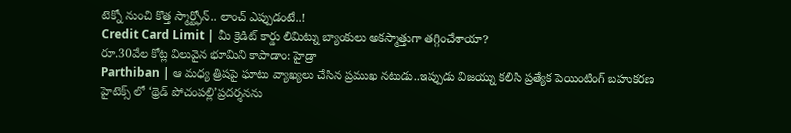టెక్నో నుంచి కొత్త స్మార్ట్ఫోన్.. లాంచ్ ఎప్పుడంటే..!
Credit Card Limit | మీ క్రెడిట్ కార్డు లిమిట్ను బ్యాంకులు అకస్మాత్తుగా తగ్గించేశాయా?
రూ.30వేల కోట్ల విలువైన భూమిని కాపాడాం: హైడ్రా
Parthiban | ఆ మధ్య త్రిషపై ఘాటు వ్యాఖ్యలు చేసిన ప్రముఖ నటుడు..ఇప్పుడు విజయ్ను కలిసి ప్రత్యేక పెయింటింగ్ బహుకరణ
హైటెక్స్ లో ‘థ్రెడ్ పోచంపల్లి’ప్రదర్శనను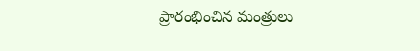ప్రారంభించిన మంత్రులు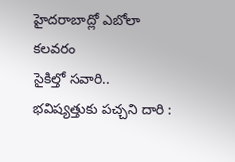హైదరాబాద్లో ఎబోలా కలవరం
సైకిల్తో సవారి.. భవిష్యత్తుకు పచ్చని దారి :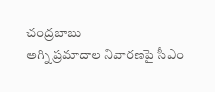చంద్రబాబు
అగ్ని ప్రమాదాల నివారణపై సీఎం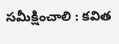సమీక్షించాలి : కవిత